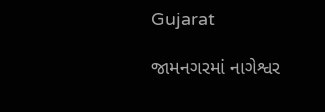Gujarat

જામનગરમાં નાગેશ્વર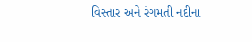વિસ્તાર અને રંગમતી નદીના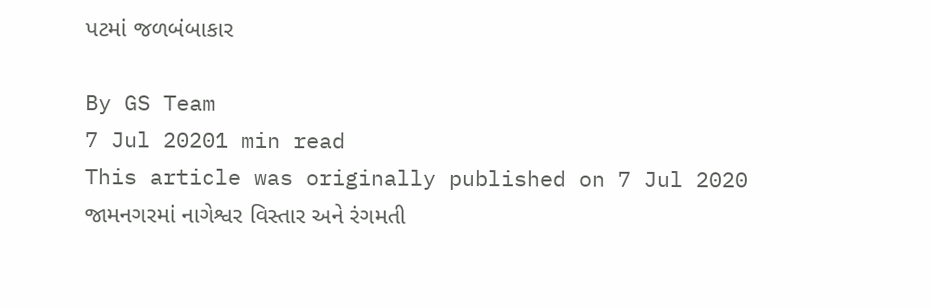પટમાં જળબંબાકાર

By GS Team
7 Jul 20201 min read
This article was originally published on 7 Jul 2020
જામનગરમાં નાગેશ્વર વિસ્તાર અને રંગમતી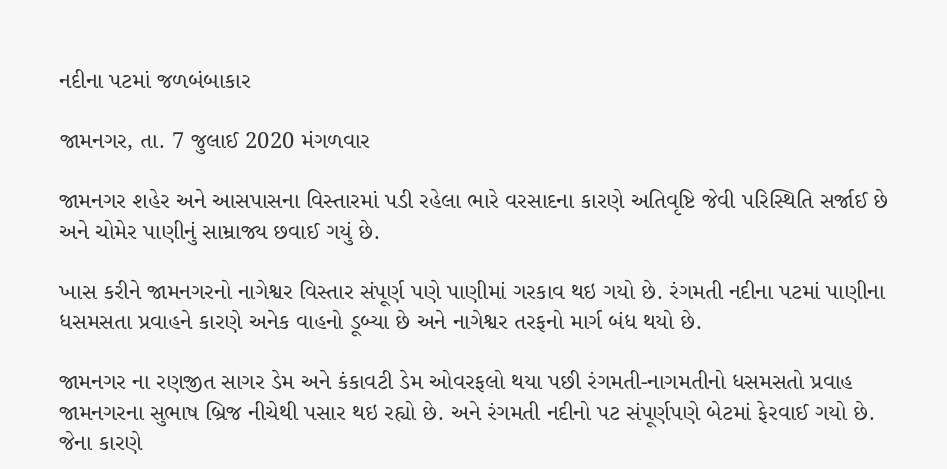નદીના પટમાં જળબંબાકાર

જામનગર, તા. 7 જુલાઈ 2020 મંગળવાર

જામનગર શહેર અને આસપાસના વિસ્તારમાં પડી રહેલા ભારે વરસાદના કારણે અતિવૃષ્ટિ જેવી પરિસ્થિતિ સર્જાઈ છે અને ચોમેર પાણીનું સામ્રાજ્ય છવાઈ ગયું છે.

ખાસ કરીને જામનગરનો નાગેશ્વર વિસ્તાર સંપૂર્ણ પણે પાણીમાં ગરકાવ થઇ ગયો છે. રંગમતી નદીના પટમાં પાણીના ધસમસતા પ્રવાહને કારણે અનેક વાહનો ડૂબ્યા છે અને નાગેશ્વર તરફનો માર્ગ બંધ થયો છે.

જામનગર ના રણજીત સાગર ડેમ અને કંકાવટી ડેમ ઓવરફલો થયા પછી રંગમતી-નાગમતીનો ધસમસતો પ્રવાહ જામનગરના સુભાષ બ્રિજ નીચેથી પસાર થઇ રહ્યો છે. અને રંગમતી નદીનો પટ સંપૂર્ણપણે બેટમાં ફેરવાઈ ગયો છે. જેના કારણે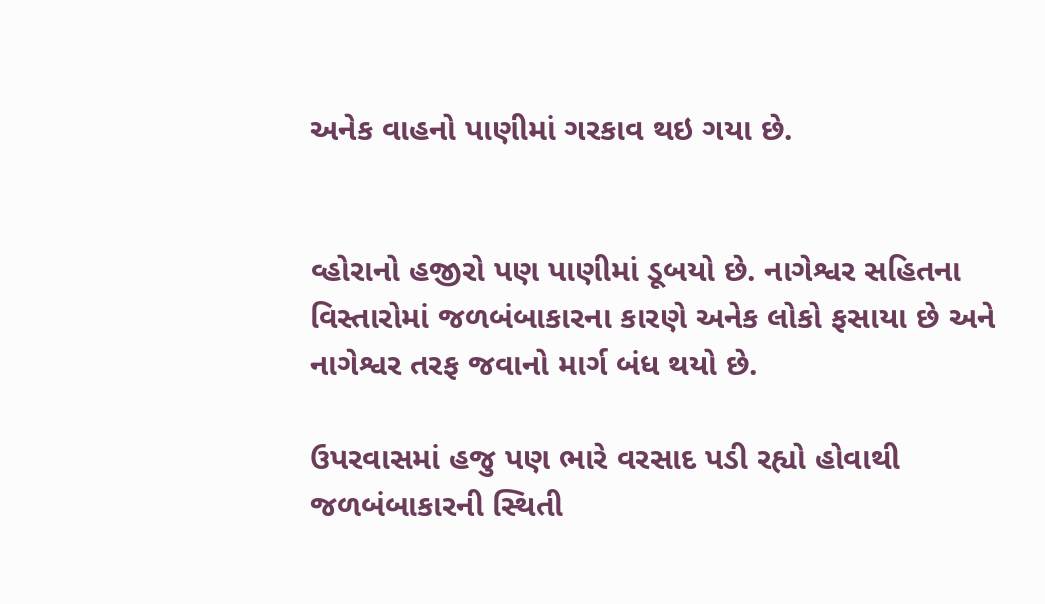અનેક વાહનો પાણીમાં ગરકાવ થઇ ગયા છે.


વ્હોરાનો હજીરો પણ પાણીમાં ડૂબયો છે. નાગેશ્વર સહિતના વિસ્તારોમાં જળબંબાકારના કારણે અનેક લોકો ફસાયા છે અને નાગેશ્વર તરફ જવાનો માર્ગ બંધ થયો છે.

ઉપરવાસમાં હજુ પણ ભારે વરસાદ પડી રહ્યો હોવાથી જળબંબાકારની સ્થિતી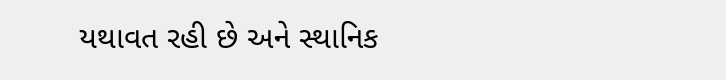યથાવત રહી છે અને સ્થાનિક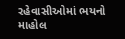રહેવાસીઓમાં ભયનો માહોલ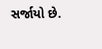સર્જાયો છે.